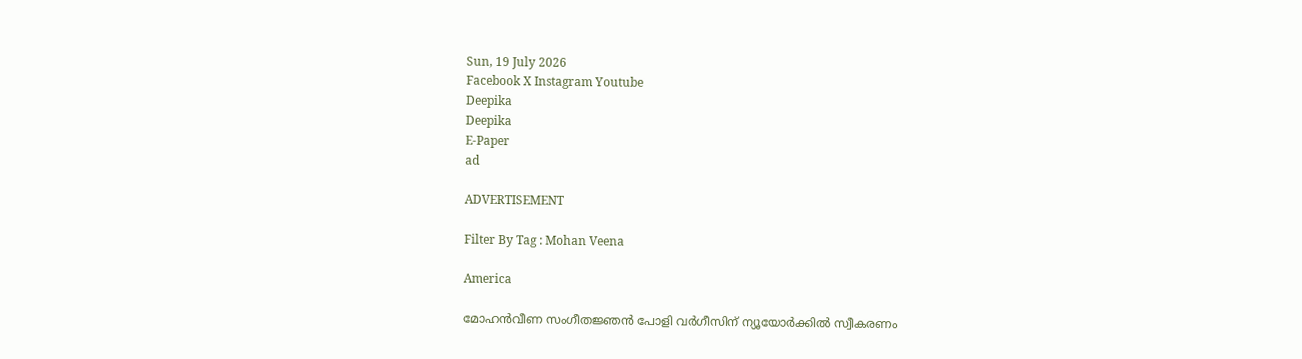Sun, 19 July 2026
Facebook X Instagram Youtube
Deepika
Deepika
E-Paper
ad

ADVERTISEMENT

Filter By Tag : Mohan Veena

America

മോഹൻവീണ സംഗീതജ്ഞൻ പോളി വർഗീസിന്‌ ന്യൂയോർക്കിൽ സ്വീകരണം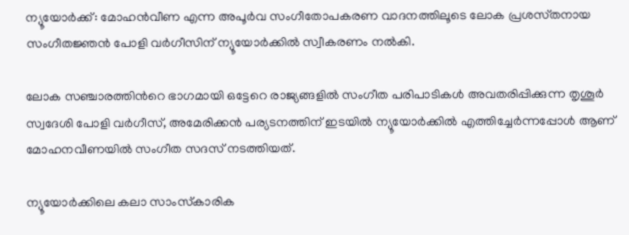ന്യൂയോർക്ക്: മോഹൻവീണ എന്ന അപൂർവ സംഗീതോപകരണ വാദനത്തിലൂടെ ലോക പ്രശസ്‌തനായ സംഗീതജ്ഞൻ പോളി വർഗീസിന്‌ ന്യൂയോർക്കിൽ സ്വീകരണം നൽകി.

ലോക സഞ്ചാരത്തിന്‍റെ ഭാഗമായി ഒട്ടേറെ രാജ്യങ്ങളിൽ സംഗീത പരിപാടികൾ അവതരിപ്പിക്കുന്ന തൃശൂർ സ്വദേശി പോളി വർഗീസ്, അമേരിക്കൻ പര്യടനത്തിന് ഇടയിൽ ന്യൂയോർക്കിൽ എത്തിച്ചേർന്നപ്പോൾ ആണ് മോഹനവീണയിൽ സംഗീത സദസ് നടത്തിയത്.

ന്യൂയോർക്കിലെ കലാ സാംസ്‌കാരിക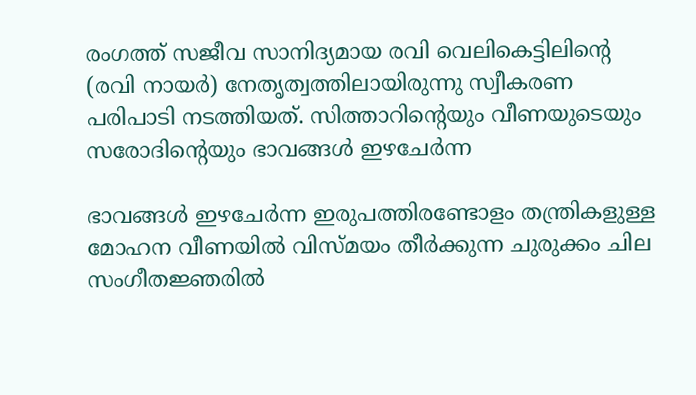രംഗത്ത് സജീവ സാനിദ്യമായ രവി വെലികെട്ടിലിന്‍റെ (രവി നായർ) നേതൃത്വത്തിലായിരുന്നു സ്വീകരണ പരിപാടി നടത്തിയത്. സിത്താറിന്‍റെയും വീണയുടെയും സരോദിന്‍റെയും ഭാവങ്ങൾ ഇഴചേർന്ന

ഭാവങ്ങൾ ഇഴചേർന്ന ഇരുപത്തിരണ്ടോളം തന്ത്രികളുള്ള മോഹന വീണയിൽ വിസ്മയം തീർക്കുന്ന ചുരുക്കം ചില സംഗീതജ്ഞരിൽ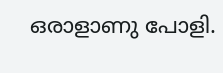ഒരാളാണു പോളി.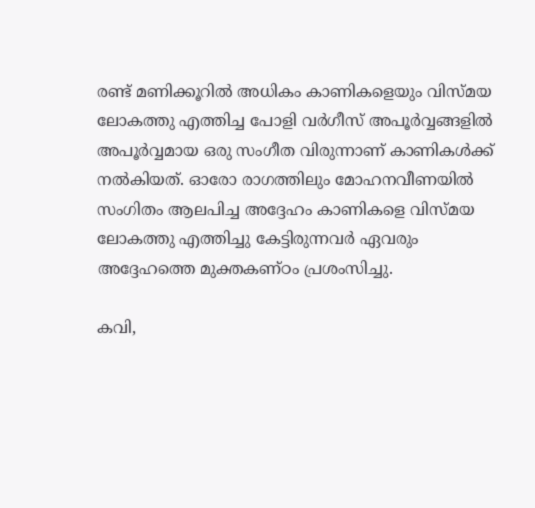രണ്ട് മണിക്കൂറിൽ അധികം കാണികളെയും വിസ്മയ ലോകത്തു എത്തിച്ച പോളി വർഗീസ് അപൂർവ്വങ്ങളിൽ അപൂർവ്വമായ ഒരു സംഗീത വിരുന്നാണ് കാണികൾക്ക് നൽകിയത്. ഓരോ രാഗത്തിലും മോഹനവീണയിൽ സംഗിതം ആലപിച്ച അദ്ദേഹം കാണികളെ വിസ്മയ ലോകത്തു എത്തിച്ചു കേട്ടിരുന്നവർ ഏവരും അദ്ദേഹത്തെ മുക്തകണ്ഠം പ്രശംസിച്ചു.

കവി,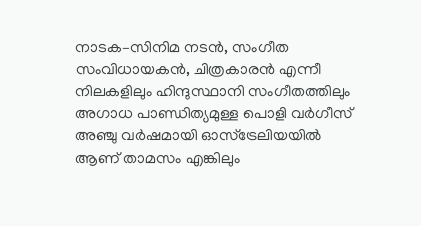നാടക–സിനിമ നടൻ, സംഗീത സംവിധായകൻ, ചിത്രകാരൻ എന്നീ നിലകളിലും ഹിന്ദുസ്ഥാനി സംഗീതത്തിലും അഗാധ പാണ്ഡിത്യമുള്ള പൊളി വർഗീസ് അഞ്ചു വർഷമായി ഓസ്ട്രേലിയയിൽ ആണ് താമസം എങ്കിലും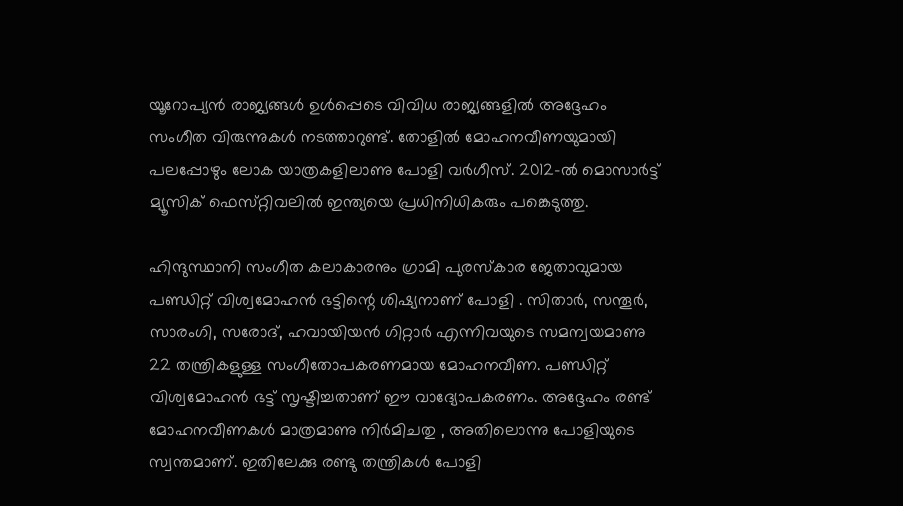യൂറോപ്യൻ രാജ്യങ്ങൾ ഉൾപ്പെടെ വിവിധ രാജ്യങ്ങളിൽ അദ്ദേഹം സംഗീത വിരുന്നുകൾ നടത്താറുണ്ട്. തോളിൽ മോഹനവീണയുമായി പലപ്പോഴും ലോക യാത്രകളിലാണു പോളി വർഗീസ്. 2012–ൽ മൊസാർട്ട് മ്യൂസിക് ഫെസ്‌റ്റിവലിൽ ഇന്ത്യയെ പ്രധിനിധികരും പങ്കെടുത്തു.

ഹിന്ദുസ്ഥാനി സംഗീത കലാകാരനും ഗ്രാമി പുരസ്കാര ജേതാവുമായ പണ്ഡിറ്റ് വിശ്വമോഹൻ ഭട്ടിന്റെ ശിഷ്യനാണ് പോളി . സിതാർ, സന്തൂർ, സാരംഗി, സരോദ്, ഹവായിയൻ ഗിറ്റാർ എന്നിവയുടെ സമന്വയമാണു 22 തന്ത്രികളുള്ള സംഗീതോപകരണമായ മോഹനവീണ. പണ്ഡിറ്റ് വിശ്വമോഹൻ ഭട്ട് സൃഷ്ടിച്ചതാണ് ഈ വാദ്യോപകരണം. അദ്ദേഹം രണ്ട് മോഹനവീണകൾ മാത്രമാണു നിർമിചതു , അതിലൊന്നു പോളിയുടെ സ്വന്തമാണ്. ഇതിലേക്കു രണ്ടു തന്ത്രികൾ പോളി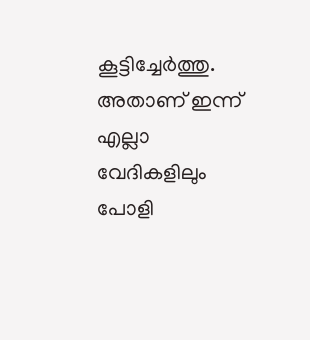കൂട്ടിച്ചേർത്തു. അതാണ് ഇന്ന് എല്ലാ വേദികളിലും പോളി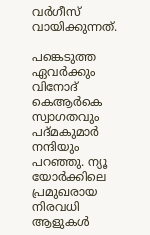വർഗീസ് വായിക്കുന്നത്.

പങ്കെടുത്ത ഏവർക്കും വിനോദ് കെആർകെ സ്വാഗതവും പദ്മകുമാർ നന്ദിയും പറഞ്ഞു. ന്യൂ യോർക്കിലെ പ്രമുഖരായ നിരവധി ആളുകൾ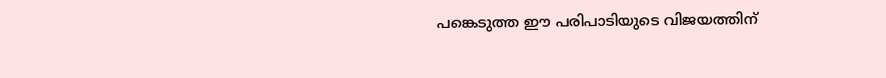പങ്കെടുത്ത ഈ പരിപാടിയുടെ വിജയത്തിന്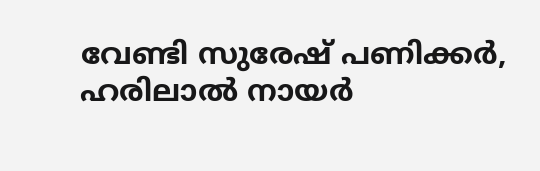വേണ്ടി സുരേഷ് പണിക്കർ, ഹരിലാൽ നായർ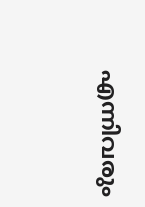എന്നിവരും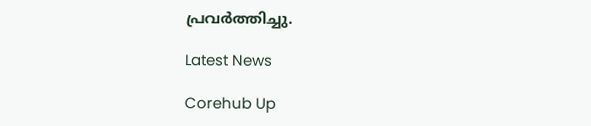പ്രവർത്തിച്ചു.

Latest News

Corehub Up